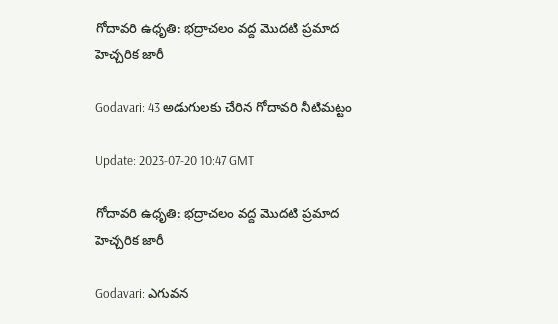గోదావరి ఉధృతి: భద్రాచలం వద్ద మొదటి ప్రమాద హెచ్చరిక జారీ

Godavari: 43 అడుగులకు చేరిన గోదావరి నీటిమట్టం

Update: 2023-07-20 10:47 GMT

గోదావరి ఉధృతి: భద్రాచలం వద్ద మొదటి ప్రమాద హెచ్చరిక జారీ

Godavari: ఎగువన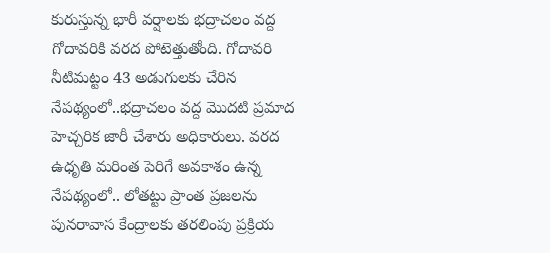కురుస్తున్న భారీ వర్షాలకు భద్రాచలం వద్ద గోదావరికి వరద పోటెత్తుతోంది. గోదావరి నీటిమట్టం 43 అడుగులకు చేరిన నేపథ్యంలో..భద్రాచలం వద్ద మొదటి ప్రమాద హెచ్చరిక జారీ చేశారు అధికారులు. వరద ఉధృతి మరింత పెరిగే అవకాశం ఉన్న నేపథ్యంలో.. లోతట్టు ప్రాంత ప్రజలను పునరావాస కేంద్రాలకు తరలింపు ప్రక్రియ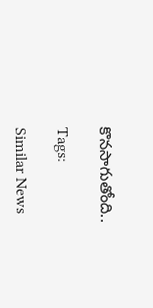కొనసాగుతోంది..

Tags:

Similar News